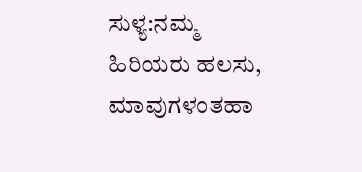ಸುಳ್ಯ:ನಮ್ಮ ಹಿರಿಯರು ಹಲಸು, ಮಾವುಗಳಂತಹಾ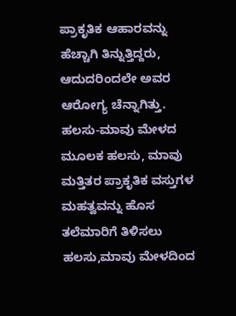ಪ್ರಾಕೃತಿಕ ಆಹಾರವನ್ನು ಹೆಚ್ಚಾಗಿ ತಿನ್ನುತ್ತಿದ್ದರು, ಆದುದರಿಂದಲೇ ಅವರ ಆರೋಗ್ಯ ಚೆನ್ನಾಗಿತ್ತು. ಹಲಸು-ಮಾವು ಮೇಳದ ಮೂಲಕ ಹಲಸು, ಮಾವು ಮತ್ತಿತರ ಪ್ರಾಕೃತಿಕ ವಸ್ತುಗಳ ಮಹತ್ವವನ್ನು ಹೊಸ ತಲೆಮಾರಿಗೆ ತಿಳಿಸಲು ಹಲಸು,ಮಾವು ಮೇಳದಿಂದ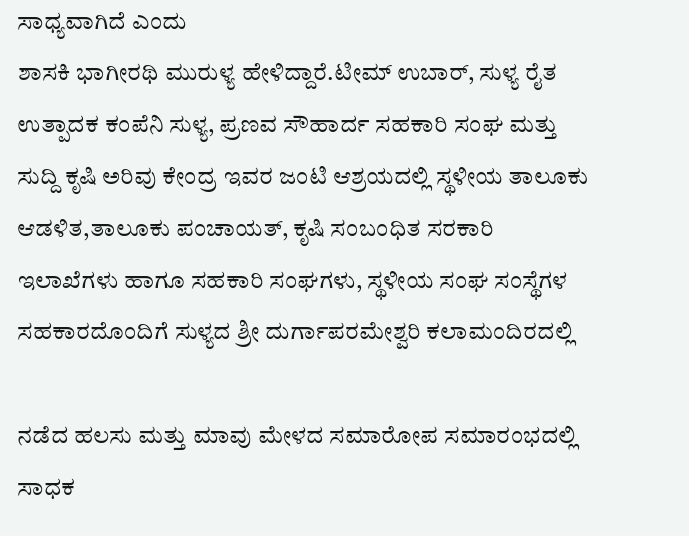ಸಾಧ್ಯವಾಗಿದೆ ಎಂದು
ಶಾಸಕಿ ಭಾಗೀರಥಿ ಮುರುಳ್ಯ ಹೇಳಿದ್ದಾರೆ.ಟೀಮ್ ಉಬಾರ್, ಸುಳ್ಯ ರೈತ ಉತ್ಪಾದಕ ಕಂಪೆನಿ ಸುಳ್ಯ, ಪ್ರಣವ ಸೌಹಾರ್ದ ಸಹಕಾರಿ ಸಂಘ ಮತ್ತು ಸುದ್ದಿ ಕೃಷಿ ಅರಿವು ಕೇಂದ್ರ ಇವರ ಜಂಟಿ ಆಶ್ರಯದಲ್ಲಿ ಸ್ಥಳೀಯ ತಾಲೂಕು ಆಡಳಿತ,ತಾಲೂಕು ಪಂಚಾಯತ್, ಕೃಷಿ ಸಂಬಂಧಿತ ಸರಕಾರಿ ಇಲಾಖೆಗಳು ಹಾಗೂ ಸಹಕಾರಿ ಸಂಘಗಳು, ಸ್ಥಳೀಯ ಸಂಘ ಸಂಸ್ಥೆಗಳ ಸಹಕಾರದೊಂದಿಗೆ ಸುಳ್ಯದ ಶ್ರೀ ದುರ್ಗಾಪರಮೇಶ್ವರಿ ಕಲಾಮಂದಿರದಲ್ಲಿ

ನಡೆದ ಹಲಸು ಮತ್ತು ಮಾವು ಮೇಳದ ಸಮಾರೋಪ ಸಮಾರಂಭದಲ್ಲಿ ಸಾಧಕ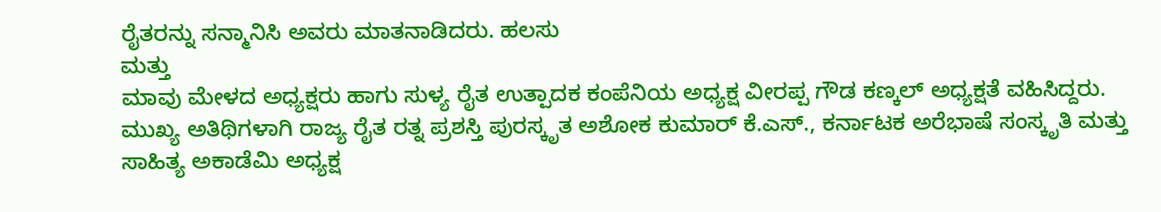ರೈತರನ್ನು ಸನ್ಮಾನಿಸಿ ಅವರು ಮಾತನಾಡಿದರು. ಹಲಸು
ಮತ್ತು
ಮಾವು ಮೇಳದ ಅಧ್ಯಕ್ಷರು ಹಾಗು ಸುಳ್ಯ ರೈತ ಉತ್ಪಾದಕ ಕಂಪೆನಿಯ ಅಧ್ಯಕ್ಷ ವೀರಪ್ಪ ಗೌಡ ಕಣ್ಕಲ್ ಅಧ್ಯಕ್ಷತೆ ವಹಿಸಿದ್ದರು.
ಮುಖ್ಯ ಅತಿಥಿಗಳಾಗಿ ರಾಜ್ಯ ರೈತ ರತ್ನ ಪ್ರಶಸ್ತಿ ಪುರಸ್ಕೃತ ಅಶೋಕ ಕುಮಾರ್ ಕೆ.ಎಸ್., ಕರ್ನಾಟಕ ಅರೆಭಾಷೆ ಸಂಸ್ಕೃತಿ ಮತ್ತು ಸಾಹಿತ್ಯ ಅಕಾಡೆಮಿ ಅಧ್ಯಕ್ಷ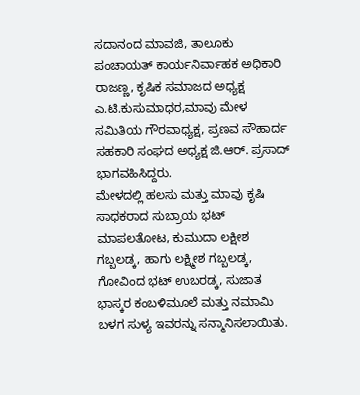ಸದಾನಂದ ಮಾವಜಿ, ತಾಲೂಕು ಪಂಚಾಯತ್ ಕಾರ್ಯನಿರ್ವಾಹಕ ಅಧಿಕಾರಿ ರಾಜಣ್ಣ, ಕೃಷಿಕ ಸಮಾಜದ ಅಧ್ಯಕ್ಷ ಎ.ಟಿ.ಕುಸುಮಾಧರ,ಮಾವು ಮೇಳ ಸಮಿತಿಯ ಗೌರವಾಧ್ಯಕ್ಷ, ಪ್ರಣವ ಸೌಹಾರ್ದ ಸಹಕಾರಿ ಸಂಘದ ಅಧ್ಯಕ್ಷ ಜಿ.ಆರ್. ಪ್ರಸಾದ್
ಭಾಗವಹಿಸಿದ್ದರು.
ಮೇಳದಲ್ಲಿ ಹಲಸು ಮತ್ತು ಮಾವು ಕೃಷಿ ಸಾಧಕರಾದ ಸುಬ್ರಾಯ ಭಟ್ ಮಾಪಲತೋಟ, ಕುಮುದಾ ಲಕ್ಷೀಶ ಗಬ್ಬಲಡ್ಕ, ಹಾಗು ಲಕ್ಷ್ಮೀಶ ಗಬ್ಬಲಡ್ಕ, ಗೋವಿಂದ ಭಟ್ ಉಬರಡ್ಕ, ಸುಜಾತ ಭಾಸ್ಕರ ಕಂಬಳಿಮೂಲೆ ಮತ್ತು ನಮಾಮಿ ಬಳಗ ಸುಳ್ಯ ಇವರನ್ನು ಸನ್ಮಾನಿಸಲಾಯಿತು.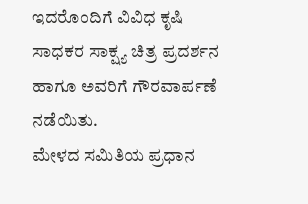ಇದರೊಂದಿಗೆ ವಿವಿಧ ಕೃಷಿ ಸಾಧಕರ ಸಾಕ್ಷ್ಯ ಚಿತ್ರ ಪ್ರದರ್ಶನ ಹಾಗೂ ಅವರಿಗೆ ಗೌರವಾರ್ಪಣೆ ನಡೆಯಿತು.
ಮೇಳದ ಸಮಿತಿಯ ಪ್ರಧಾನ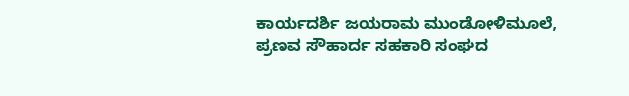ಕಾರ್ಯದರ್ಶಿ ಜಯರಾಮ ಮುಂಡೋಳಿಮೂಲೆ, ಪ್ರಣವ ಸೌಹಾರ್ದ ಸಹಕಾರಿ ಸಂಘದ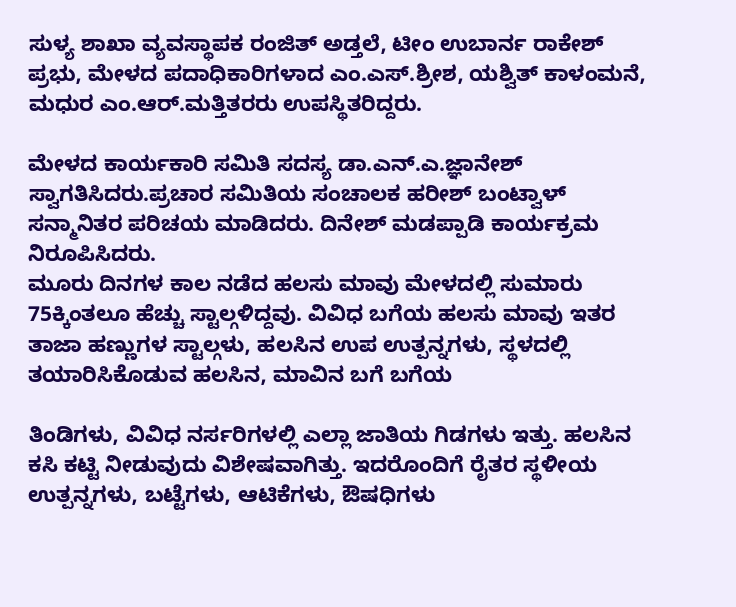ಸುಳ್ಯ ಶಾಖಾ ವ್ಯವಸ್ಥಾಪಕ ರಂಜಿತ್ ಅಡ್ತಲೆ, ಟೀಂ ಉಬಾರ್ನ ರಾಕೇಶ್ ಪ್ರಭು, ಮೇಳದ ಪದಾಧಿಕಾರಿಗಳಾದ ಎಂ.ಎಸ್.ಶ್ರೀಶ, ಯಶ್ವಿತ್ ಕಾಳಂಮನೆ, ಮಧುರ ಎಂ.ಆರ್.ಮತ್ತಿತರರು ಉಪಸ್ಥಿತರಿದ್ದರು.

ಮೇಳದ ಕಾರ್ಯಕಾರಿ ಸಮಿತಿ ಸದಸ್ಯ ಡಾ.ಎನ್.ಎ.ಜ್ಞಾನೇಶ್
ಸ್ವಾಗತಿಸಿದರು.ಪ್ರಚಾರ ಸಮಿತಿಯ ಸಂಚಾಲಕ ಹರೀಶ್ ಬಂಟ್ವಾಳ್ ಸನ್ಮಾನಿತರ ಪರಿಚಯ ಮಾಡಿದರು. ದಿನೇಶ್ ಮಡಪ್ಪಾಡಿ ಕಾರ್ಯಕ್ರಮ ನಿರೂಪಿಸಿದರು.
ಮೂರು ದಿನಗಳ ಕಾಲ ನಡೆದ ಹಲಸು ಮಾವು ಮೇಳದಲ್ಲಿ ಸುಮಾರು 75ಕ್ಕಿಂತಲೂ ಹೆಚ್ಚು ಸ್ಟಾಲ್ಗಳಿದ್ದವು. ವಿವಿಧ ಬಗೆಯ ಹಲಸು ಮಾವು ಇತರ ತಾಜಾ ಹಣ್ಣುಗಳ ಸ್ಟಾಲ್ಗಳು, ಹಲಸಿನ ಉಪ ಉತ್ಪನ್ನಗಳು, ಸ್ಥಳದಲ್ಲಿ ತಯಾರಿಸಿಕೊಡುವ ಹಲಸಿನ, ಮಾವಿನ ಬಗೆ ಬಗೆಯ

ತಿಂಡಿಗಳು, ವಿವಿಧ ನರ್ಸರಿಗಳಲ್ಲಿ ಎಲ್ಲಾ ಜಾತಿಯ ಗಿಡಗಳು ಇತ್ತು. ಹಲಸಿನ ಕಸಿ ಕಟ್ಟಿ ನೀಡುವುದು ವಿಶೇಷವಾಗಿತ್ತು. ಇದರೊಂದಿಗೆ ರೈತರ ಸ್ಥಳೀಯ ಉತ್ಪನ್ನಗಳು, ಬಟ್ಟೆಗಳು, ಆಟಿಕೆಗಳು, ಔಷಧಿಗಳು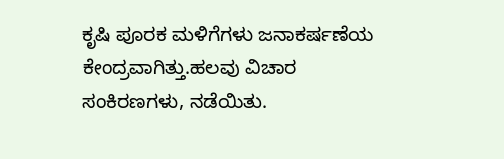ಕೃಷಿ ಪೂರಕ ಮಳಿಗೆಗಳು ಜನಾಕರ್ಷಣೆಯ ಕೇಂದ್ರವಾಗಿತ್ತು.ಹಲವು ವಿಚಾರ ಸಂಕಿರಣಗಳು, ನಡೆಯಿತು.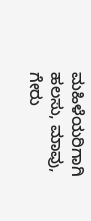ಮಹಿಳೆಯರಿಗಾಗಿ ಹಲಸು, ಮಾವು, ಗೇರು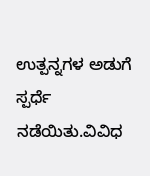ಉತ್ಪನ್ನಗಳ ಅಡುಗೆ ಸ್ಪರ್ಧೆ ನಡೆಯಿತು.ವಿವಿಧ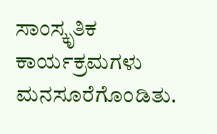ಸಾಂಸ್ಕೃತಿಕ ಕಾರ್ಯಕ್ರಮಗಳು ಮನಸೂರೆಗೊಂಡಿತು.